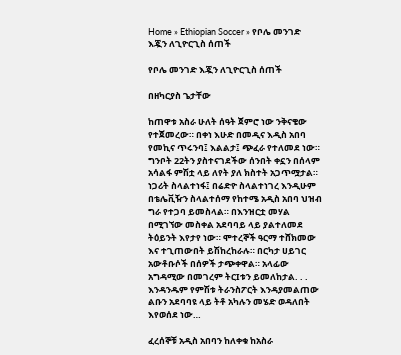Home » Ethiopian Soccer » የቦሌ መንገድ እጇን ለጊዮርጊስ ሰጠች

የቦሌ መንገድ እጇን ለጊዮርጊስ ሰጠች

በዘካርያስ ጌታቸው

ከጠዋቱ አስራ ሁለት ሰዓት ጀምሮ ነው ንቅናቄው የተጀመረው። በቀነ እሁድ በመዲና እዲስ አበባ የመኪና ጥሩንባ፤ እልልታ፤ ጭፈራ የተለመደ ነው። ግንቦት 22ትን ያስተናገደችው ሰንበት ቀኗን በሰላም አሳልፋ ምሽቷ ላይ ለየት ያለ ክስተት አጋጥሟታል። ነጋሪት ስላልተነፋ፤ በሬድዮ ስላልተነገረ እንዲሁም በቴሌቪዥን ስላልተሰማ የከተሜ አዲስ አበባ ህዝብ ግራ የተጋባ ይመስላል። በእንዝርቷ መሃል በሚገኘው መስቀል አደባባይ ላይ ያልተለመደ ትዕይንት እየታየ ነው። ሞተረኞች ዓርማ ተሸክመው እና ተጊጠውበት ይሽከረከራሉ። በርካታ ሀይገር አውቶቡሶች በሰዎች ታጭቀዋል። አላፊው አግዳሚው በመገረም ትርIቱን ይመለከታል. . . እንዳንዱም የምሽቱ ትራንስፖርት እንዳያመልጠው ልቡን አደባባዩ ላይ ትቶ አካሉን መሄድ ወዳለበት እየወሰደ ነው…

ፈረሰኞቹ አዲስ አበባን ከለቀቁ ከአስራ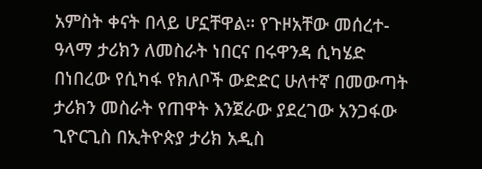አምስት ቀናት በላይ ሆኗቸዋል። የጉዞአቸው መሰረተ‐ዓላማ ታሪክን ለመስራት ነበርና በሩዋንዳ ሲካሄድ በነበረው የሲካፋ የክለቦች ውድድር ሁለተኛ በመውጣት ታሪክን መስራት የጠዋት እንጀራው ያደረገው አንጋፋው ጊዮርጊስ በኢትዮጵያ ታሪክ አዲስ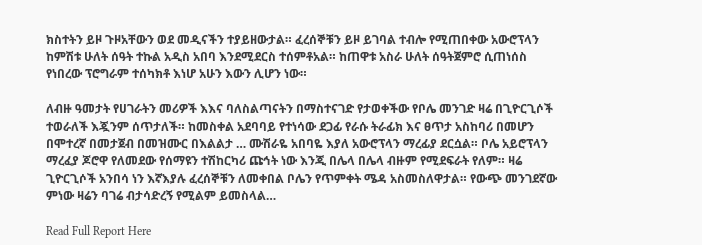ክስተትን ይዞ ጉዞአቸውን ወደ መዲናችን ተያይዘውታል። ፈረሰኞቹን ይዞ ይገባል ተብሎ የሚጠበቀው አውሮፕላን ከምሽቱ ሁለት ሰዓት ተኩል አዲስ አበባ እንደሚደርስ ተሰምቶአል። ከጠዋቱ አስራ ሁለት ሰዓትጀምሮ ሲጠነሰስ የነበረው ፕሮግራም ተሰካክቶ እነሆ አሁን እውን ሊሆን ነው።

ለብዙ ዓመታት የሀገራትን መሪዎች እእና ባለስልጣናትን በማስተናገድ የታወቀችው የቦሌ መንገድ ዛሬ በጊዮርጊሶች ተወራለች እጇንም ሰጥታለች። ከመስቀል አደባባይ የተነሳው ደጋፊ የራሱ ትራፊክ እና ፀጥታ አስከባሪ በመሆን በሞተረኛ በመታጀብ በመዝሙር በእልልታ … ሙሽራዬ አበባዬ እያለ አውሮፕላን ማረፊያ ደርሷል። ቦሌ አይሮፕላን ማረፈያ ጆሮዋ የለመደው የሰማዩን ተሽከርካሪ ጩኅት ነው እንጂ በሌላ በሌላ ብዙም የሚደፍራት የለም። ዛሬ ጊዮርጊሶች አንበሳ ነን እኛእያሉ ፈረሰኞቹን ለመቀበል ቦሌን የጥምቀት ሜዳ አስመስለዋታል። የውጭ መንገደኛው ምነው ዛሬን ባገሬ ብታሳድረኝ የሚልም ይመስላል…

Read Full Report Here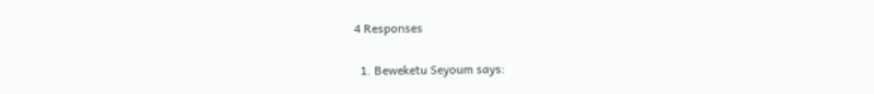4 Responses

  1. Beweketu Seyoum says: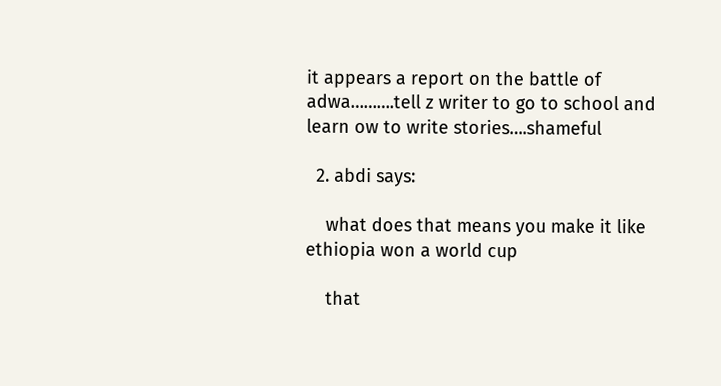it appears a report on the battle of adwa……….tell z writer to go to school and learn ow to write stories….shameful

  2. abdi says:

    what does that means you make it like ethiopia won a world cup

    that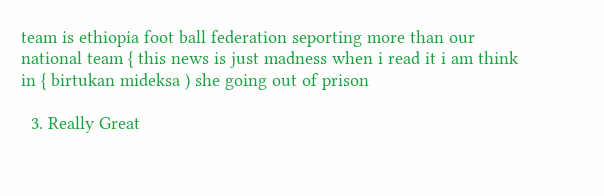team is ethiopia foot ball federation seporting more than our national team { this news is just madness when i read it i am think in { birtukan mideksa ) she going out of prison

  3. Really Great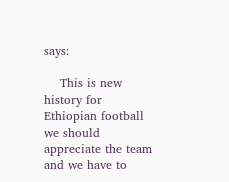says:

    This is new history for Ethiopian football we should appreciate the team and we have to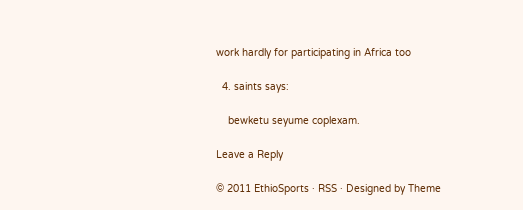work hardly for participating in Africa too

  4. saints says:

    bewketu seyume coplexam.

Leave a Reply

© 2011 EthioSports · RSS · Designed by Theme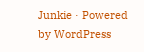Junkie · Powered by WordPress